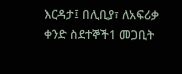እርዳታ፤ በሊቢያ፣ ለአፍሪቃ ቀንድ ስደተኞች1 መጋቢት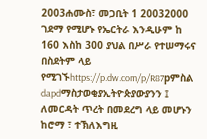2003ሐሙስ፣ መጋቢት 1 20032000 ገደማ የሚሆኑ የኤርትራ እንዲሁም ከ 160 እስከ 300 ያህል በሥራ የተሠማሩና በስደትም ላይ የሚገኙhttps://p.dw.com/p/R87pምስል dapdማስታወቂያኢትዮጵያውያንን ፤ ለመርዳት ጥረት በመደረግ ላይ መሆኑን ከሮማ ፣ ተኽለእግዚ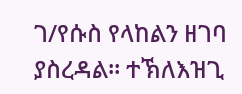ገ/የሱስ የላከልን ዘገባ ያስረዳል። ተኽለእዝጊ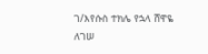ገ/እየሱስ ተክሌ የኋላ ሸዋዬ ለገሠ